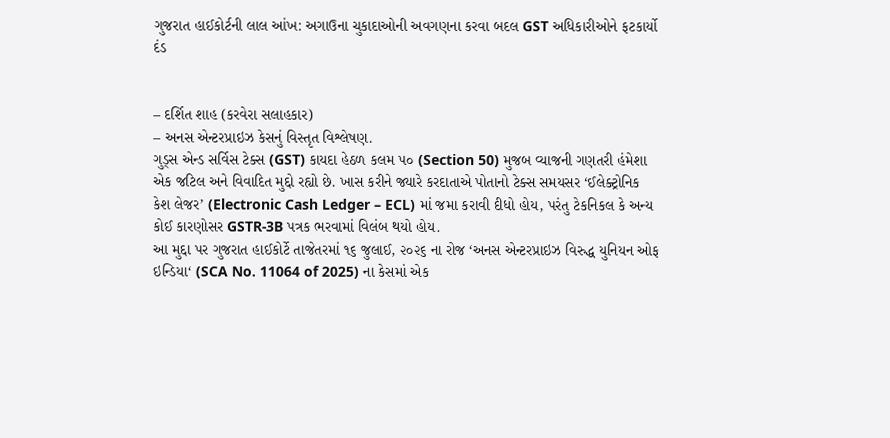ગુજરાત હાઈકોર્ટની લાલ આંખ: અગાઉના ચુકાદાઓની અવગણના કરવા બદલ GST અધિકારીઓને ફટકાર્યો દંડ


– દર્શિત શાહ (કરવેરા સલાહકાર)
– અનસ એન્ટરપ્રાઇઝ કેસનું વિસ્તૃત વિશ્લેષણ.
ગુડ્સ એન્ડ સર્વિસ ટેક્સ (GST) કાયદા હેઠળ કલમ ૫૦ (Section 50) મુજબ વ્યાજની ગણતરી હંમેશા એક જટિલ અને વિવાદિત મુદ્દો રહ્યો છે. ખાસ કરીને જ્યારે કરદાતાએ પોતાનો ટેક્સ સમયસર ‘ઈલેક્ટ્રોનિક કેશ લેજર’ (Electronic Cash Ledger – ECL) માં જમા કરાવી દીધો હોય, પરંતુ ટેકનિકલ કે અન્ય કોઈ કારણોસર GSTR-3B પત્રક ભરવામાં વિલંબ થયો હોય.
આ મુદ્દા પર ગુજરાત હાઈકોર્ટે તાજેતરમાં ૧૬ જુલાઈ, ૨૦૨૬ ના રોજ ‘અનસ એન્ટરપ્રાઇઝ વિરુદ્ધ યુનિયન ઓફ ઇન્ડિયા‘ (SCA No. 11064 of 2025) ના કેસમાં એક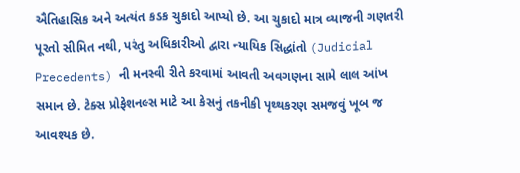ઐતિહાસિક અને અત્યંત કડક ચુકાદો આપ્યો છે. આ ચુકાદો માત્ર વ્યાજની ગણતરી પૂરતો સીમિત નથી, પરંતુ અધિકારીઓ દ્વારા ન્યાયિક સિદ્ધાંતો (Judicial Precedents) ની મનસ્વી રીતે કરવામાં આવતી અવગણના સામે લાલ આંખ સમાન છે. ટેક્સ પ્રોફેશનલ્સ માટે આ કેસનું તકનીકી પૃથ્થકરણ સમજવું ખૂબ જ આવશ્યક છે.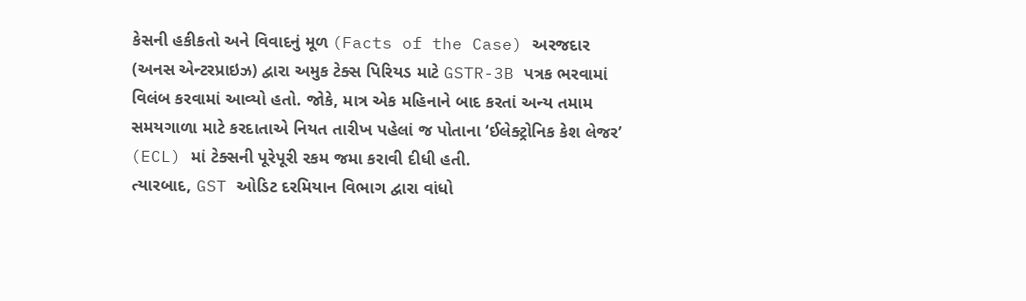કેસની હકીકતો અને વિવાદનું મૂળ (Facts of the Case) અરજદાર (અનસ એન્ટરપ્રાઇઝ) દ્વારા અમુક ટેક્સ પિરિયડ માટે GSTR-3B પત્રક ભરવામાં વિલંબ કરવામાં આવ્યો હતો. જોકે, માત્ર એક મહિનાને બાદ કરતાં અન્ય તમામ સમયગાળા માટે કરદાતાએ નિયત તારીખ પહેલાં જ પોતાના ‘ઈલેક્ટ્રોનિક કેશ લેજર’ (ECL) માં ટેક્સની પૂરેપૂરી રકમ જમા કરાવી દીધી હતી.
ત્યારબાદ, GST ઓડિટ દરમિયાન વિભાગ દ્વારા વાંધો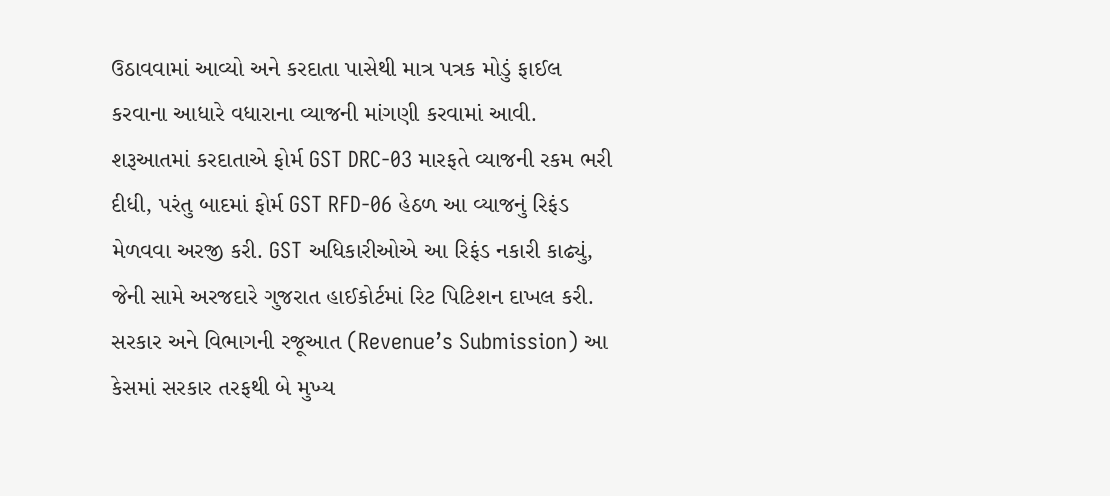ઉઠાવવામાં આવ્યો અને કરદાતા પાસેથી માત્ર પત્રક મોડું ફાઈલ કરવાના આધારે વધારાના વ્યાજની માંગણી કરવામાં આવી. શરૂઆતમાં કરદાતાએ ફોર્મ GST DRC-03 મારફતે વ્યાજની રકમ ભરી દીધી, પરંતુ બાદમાં ફોર્મ GST RFD-06 હેઠળ આ વ્યાજનું રિફંડ મેળવવા અરજી કરી. GST અધિકારીઓએ આ રિફંડ નકારી કાઢ્યું, જેની સામે અરજદારે ગુજરાત હાઈકોર્ટમાં રિટ પિટિશન દાખલ કરી.
સરકાર અને વિભાગની રજૂઆત (Revenue’s Submission) આ કેસમાં સરકાર તરફથી બે મુખ્ય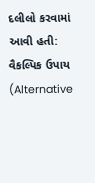દલીલો કરવામાં આવી હતી: વૈકલ્પિક ઉપાય (Alternative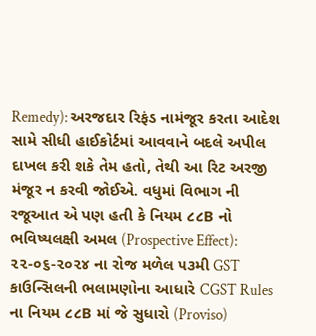Remedy): અરજદાર રિફંડ નામંજૂર કરતા આદેશ સામે સીધી હાઈકોર્ટમાં આવવાને બદલે અપીલ દાખલ કરી શકે તેમ હતો, તેથી આ રિટ અરજી મંજૂર ન કરવી જોઈએ. વધુમાં વિભાગ ની રજૂઆત એ પણ હતી કે નિયમ ૮૮B નો ભવિષ્યલક્ષી અમલ (Prospective Effect): ૨૨-૦૬-૨૦૨૪ ના રોજ મળેલ ૫૩મી GST કાઉન્સિલની ભલામણોના આધારે CGST Rules ના નિયમ ૮૮B માં જે સુધારો (Proviso)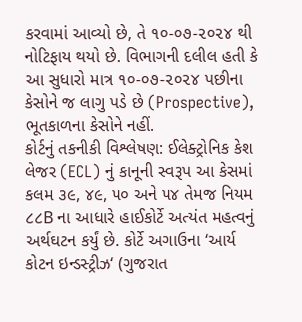કરવામાં આવ્યો છે, તે ૧૦-૦૭-૨૦૨૪ થી નોટિફાય થયો છે. વિભાગની દલીલ હતી કે આ સુધારો માત્ર ૧૦-૦૭-૨૦૨૪ પછીના કેસોને જ લાગુ પડે છે (Prospective), ભૂતકાળના કેસોને નહીં.
કોર્ટનું તકનીકી વિશ્લેષણ: ઈલેક્ટ્રોનિક કેશ લેજર (ECL) નું કાનૂની સ્વરૂપ આ કેસમાં કલમ ૩૯, ૪૯, ૫૦ અને ૫૪ તેમજ નિયમ ૮૮B ના આધારે હાઈકોર્ટે અત્યંત મહત્વનું અર્થઘટન કર્યું છે. કોર્ટે અગાઉના ‘આર્ય કોટન ઇન્ડસ્ટ્રીઝ‘ (ગુજરાત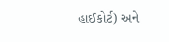હાઈકોર્ટ) અને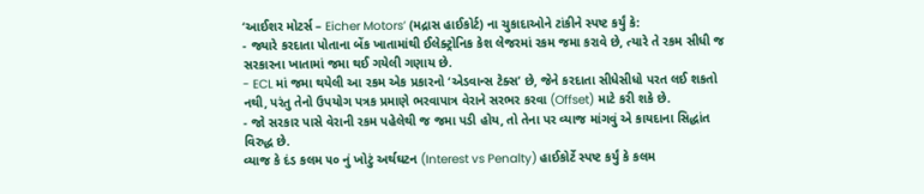‘આઈશર મોટર્સ – Eicher Motors’ (મદ્રાસ હાઈકોર્ટ) ના ચુકાદાઓને ટાંકીને સ્પષ્ટ કર્યું કે:
- જ્યારે કરદાતા પોતાના બેંક ખાતામાંથી ઈલેક્ટ્રોનિક કેશ લેજરમાં રકમ જમા કરાવે છે, ત્યારે તે રકમ સીધી જ સરકારના ખાતામાં જમા થઈ ગયેલી ગણાય છે.
- ECL માં જમા થયેલી આ રકમ એક પ્રકારનો ‘એડવાન્સ ટેક્સ’ છે, જેને કરદાતા સીધેસીધો પરત લઈ શકતો નથી, પરંતુ તેનો ઉપયોગ પત્રક પ્રમાણે ભરવાપાત્ર વેરાને સરભર કરવા (Offset) માટે કરી શકે છે.
- જો સરકાર પાસે વેરાની રકમ પહેલેથી જ જમા પડી હોય, તો તેના પર વ્યાજ માંગવું એ કાયદાના સિદ્ધાંત વિરુદ્ધ છે.
વ્યાજ કે દંડ કલમ ૫૦ નું ખોટું અર્થઘટન (Interest vs Penalty) હાઈકોર્ટે સ્પષ્ટ કર્યું કે કલમ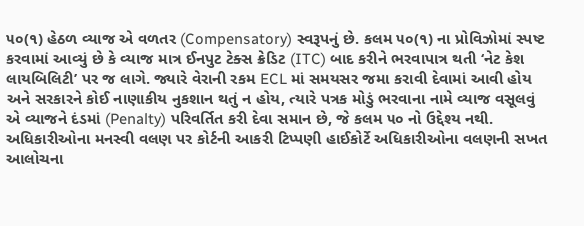૫૦(૧) હેઠળ વ્યાજ એ વળતર (Compensatory) સ્વરૂપનું છે. કલમ ૫૦(૧) ના પ્રોવિઝોમાં સ્પષ્ટ કરવામાં આવ્યું છે કે વ્યાજ માત્ર ઈનપુટ ટેક્સ ક્રેડિટ (ITC) બાદ કરીને ભરવાપાત્ર થતી ‘નેટ કેશ લાયબિલિટી’ પર જ લાગે. જ્યારે વેરાની રકમ ECL માં સમયસર જમા કરાવી દેવામાં આવી હોય અને સરકારને કોઈ નાણાકીય નુકશાન થતું ન હોય, ત્યારે પત્રક મોડું ભરવાના નામે વ્યાજ વસૂલવું એ વ્યાજને દંડમાં (Penalty) પરિવર્તિત કરી દેવા સમાન છે, જે કલમ ૫૦ નો ઉદ્દેશ્ય નથી.
અધિકારીઓના મનસ્વી વલણ પર કોર્ટની આકરી ટિપ્પણી હાઈકોર્ટે અધિકારીઓના વલણની સખત આલોચના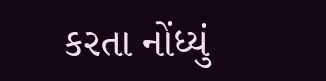કરતા નોંધ્યું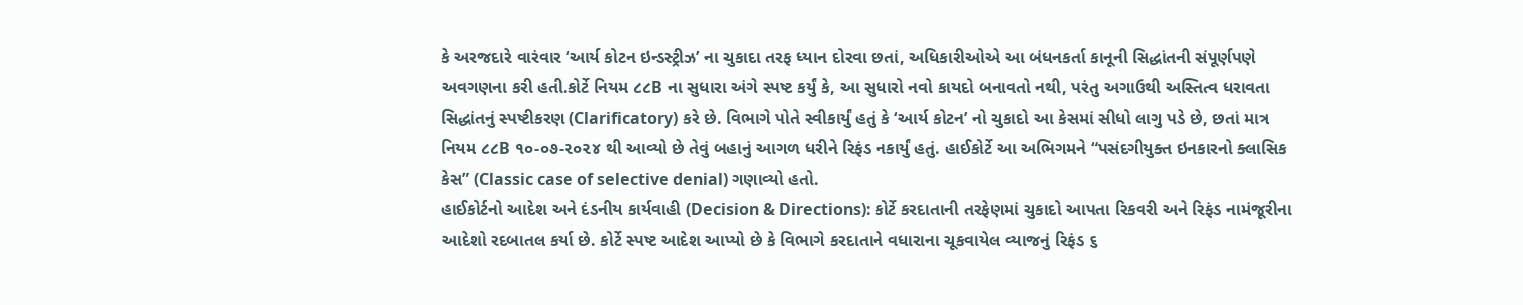કે અરજદારે વારંવાર ‘આર્ય કોટન ઇન્ડસ્ટ્રીઝ’ ના ચુકાદા તરફ ધ્યાન દોરવા છતાં, અધિકારીઓએ આ બંધનકર્તા કાનૂની સિદ્ધાંતની સંપૂર્ણપણે અવગણના કરી હતી.કોર્ટે નિયમ ૮૮B ના સુધારા અંગે સ્પષ્ટ કર્યું કે, આ સુધારો નવો કાયદો બનાવતો નથી, પરંતુ અગાઉથી અસ્તિત્વ ધરાવતા સિદ્ધાંતનું સ્પષ્ટીકરણ (Clarificatory) કરે છે. વિભાગે પોતે સ્વીકાર્યું હતું કે ‘આર્ય કોટન’ નો ચુકાદો આ કેસમાં સીધો લાગુ પડે છે, છતાં માત્ર નિયમ ૮૮B ૧૦-૦૭-૨૦૨૪ થી આવ્યો છે તેવું બહાનું આગળ ધરીને રિફંડ નકાર્યું હતું. હાઈકોર્ટે આ અભિગમને “પસંદગીયુક્ત ઇનકારનો ક્લાસિક કેસ” (Classic case of selective denial) ગણાવ્યો હતો.
હાઈકોર્ટનો આદેશ અને દંડનીય કાર્યવાહી (Decision & Directions): કોર્ટે કરદાતાની તરફેણમાં ચુકાદો આપતા રિકવરી અને રિફંડ નામંજૂરીના આદેશો રદબાતલ કર્યા છે. કોર્ટે સ્પષ્ટ આદેશ આપ્યો છે કે વિભાગે કરદાતાને વધારાના ચૂકવાયેલ વ્યાજનું રિફંડ ૬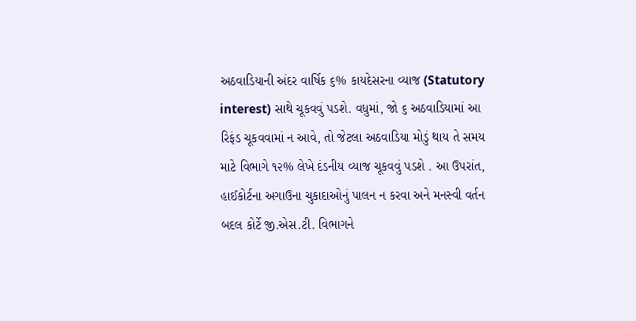અઠવાડિયાની અંદર વાર્ષિક ૬% કાયદેસરના વ્યાજ (Statutory interest) સાથે ચૂકવવું પડશે. વધુમાં, જો ૬ અઠવાડિયામાં આ રિફંડ ચૂકવવામાં ન આવે, તો જેટલા અઠવાડિયા મોડું થાય તે સમય માટે વિભાગે ૧૨% લેખે દંડનીય વ્યાજ ચૂકવવું પડશે . આ ઉપરાંત, હાઈકોર્ટના અગાઉના ચુકાદાઓનું પાલન ન કરવા અને મનસ્વી વર્તન બદલ કોર્ટે જી.એસ.ટી. વિભાગને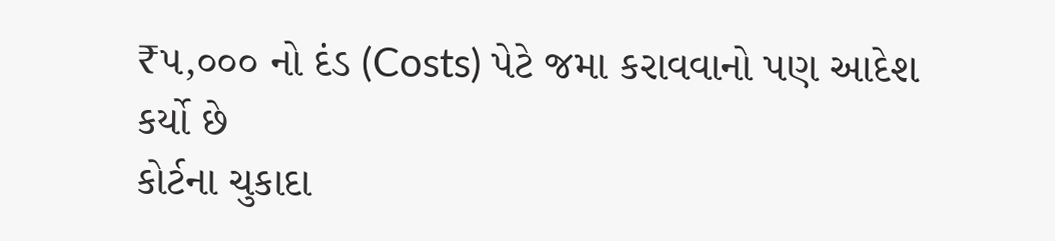₹૫,૦૦૦ નો દંડ (Costs) પેટે જમા કરાવવાનો પણ આદેશ કર્યો છે
કોર્ટના ચુકાદા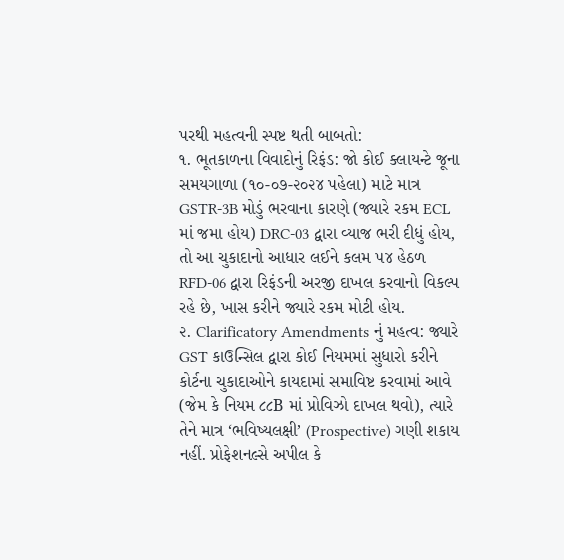પરથી મહત્વની સ્પષ્ટ થતી બાબતો:
૧. ભૂતકાળના વિવાદોનું રિફંડ: જો કોઈ ક્લાયન્ટે જૂના સમયગાળા (૧૦-૦૭-૨૦૨૪ પહેલા) માટે માત્ર GSTR-3B મોડું ભરવાના કારણે (જ્યારે રકમ ECL માં જમા હોય) DRC-03 દ્વારા વ્યાજ ભરી દીધું હોય, તો આ ચુકાદાનો આધાર લઈને કલમ ૫૪ હેઠળ RFD-06 દ્વારા રિફંડની અરજી દાખલ કરવાનો વિકલ્પ રહે છે, ખાસ કરીને જ્યારે રકમ મોટી હોય.
૨. Clarificatory Amendments નું મહત્વ: જ્યારે GST કાઉન્સિલ દ્વારા કોઈ નિયમમાં સુધારો કરીને કોર્ટના ચુકાદાઓને કાયદામાં સમાવિષ્ટ કરવામાં આવે (જેમ કે નિયમ ૮૮B માં પ્રોવિઝો દાખલ થવો), ત્યારે તેને માત્ર ‘ભવિષ્યલક્ષી’ (Prospective) ગણી શકાય નહીં. પ્રોફેશનલ્સે અપીલ કે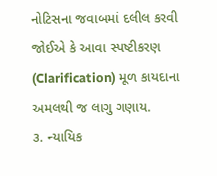નોટિસના જવાબમાં દલીલ કરવી જોઈએ કે આવા સ્પષ્ટીકરણ (Clarification) મૂળ કાયદાના અમલથી જ લાગુ ગણાય.
૩. ન્યાયિક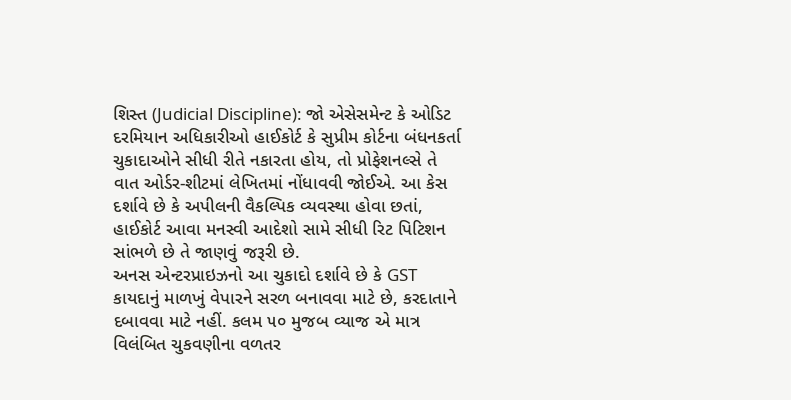શિસ્ત (Judicial Discipline): જો એસેસમેન્ટ કે ઓડિટ દરમિયાન અધિકારીઓ હાઈકોર્ટ કે સુપ્રીમ કોર્ટના બંધનકર્તા ચુકાદાઓને સીધી રીતે નકારતા હોય, તો પ્રોફેશનલ્સે તે વાત ઓર્ડર-શીટમાં લેખિતમાં નોંધાવવી જોઈએ. આ કેસ દર્શાવે છે કે અપીલની વૈકલ્પિક વ્યવસ્થા હોવા છતાં, હાઈકોર્ટ આવા મનસ્વી આદેશો સામે સીધી રિટ પિટિશન સાંભળે છે તે જાણવું જરૂરી છે.
અનસ એન્ટરપ્રાઇઝનો આ ચુકાદો દર્શાવે છે કે GST કાયદાનું માળખું વેપારને સરળ બનાવવા માટે છે, કરદાતાને દબાવવા માટે નહીં. કલમ ૫૦ મુજબ વ્યાજ એ માત્ર વિલંબિત ચુકવણીના વળતર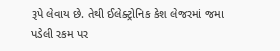રૂપે લેવાય છે. તેથી ઈલેક્ટ્રોનિક કેશ લેજરમાં જમા પડેલી રકમ પર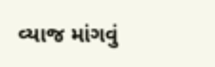વ્યાજ માંગવું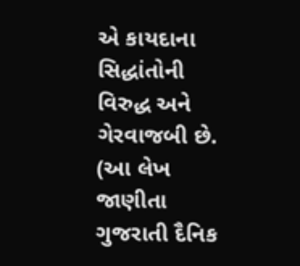એ કાયદાના સિદ્ધાંતોની વિરુદ્ધ અને ગેરવાજબી છે.
(આ લેખ જાણીતા ગુજરાતી દૈનિક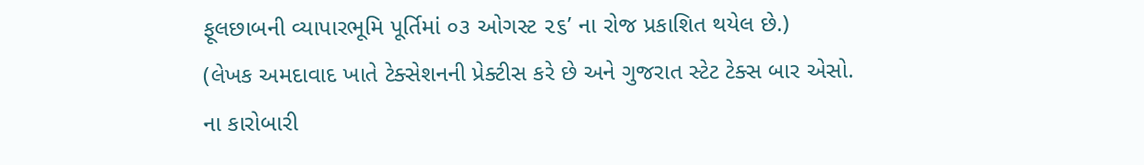ફૂલછાબની વ્યાપારભૂમિ પૂર્તિમાં ૦૩ ઓગસ્ટ ૨૬’ ના રોજ પ્રકાશિત થયેલ છે.)
(લેખક અમદાવાદ ખાતે ટેક્સેશનની પ્રેક્ટીસ કરે છે અને ગુજરાત સ્ટેટ ટેક્સ બાર એસો. ના કારોબારી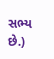સભ્ય છે.)